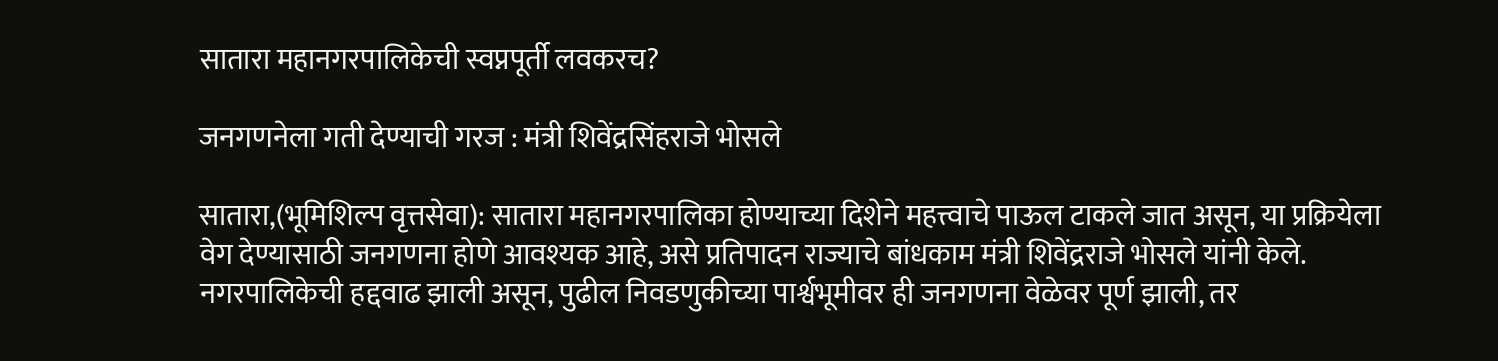सातारा महानगरपालिकेची स्वप्नपूर्ती लवकरच?

जनगणनेला गती देण्याची गरज : मंत्री शिवेंद्रसिंहराजे भोसले

सातारा,(भूमिशिल्प वृत्तसेवा): सातारा महानगरपालिका होण्याच्या दिशेने महत्त्वाचे पाऊल टाकले जात असून, या प्रक्रियेला वेग देण्यासाठी जनगणना होणे आवश्यक आहे, असे प्रतिपादन राज्याचे बांधकाम मंत्री शिवेंद्रराजे भोसले यांनी केले. नगरपालिकेची हद्दवाढ झाली असून, पुढील निवडणुकीच्या पार्श्वभूमीवर ही जनगणना वेळेवर पूर्ण झाली, तर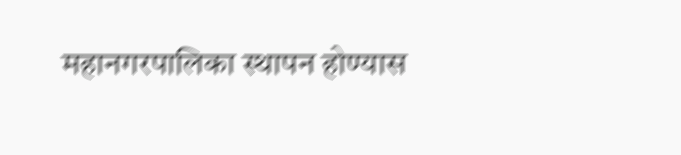महानगरपालिका स्थापन होण्यास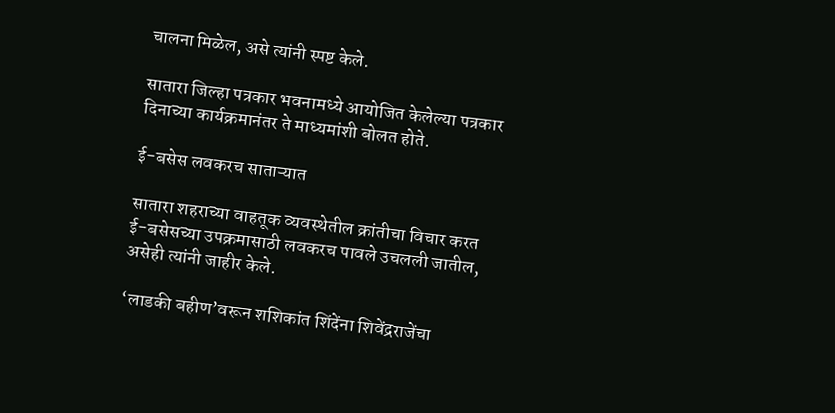चालना मिळेल, असे त्यांनी स्पष्ट केले.

सातारा जिल्हा पत्रकार भवनामध्ये आयोजित केलेल्या पत्रकार दिनाच्या कार्यक्रमानंतर ते माध्यमांशी बोलत होते.

ई-बसेस लवकरच साताऱ्यात

सातारा शहराच्या वाहतूक व्यवस्थेतील क्रांतीचा विचार करत ई-बसेसच्या उपक्रमासाठी लवकरच पावले उचलली जातील, असेही त्यांनी जाहीर केले.

‘लाडकी बहीण’वरून शशिकांत शिंदेंना शिवेंद्रराजेंचा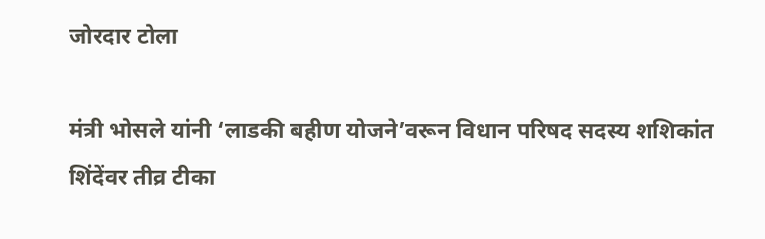जोरदार टोला

मंत्री भोसले यांनी ‘लाडकी बहीण योजने’वरून विधान परिषद सदस्य शशिकांत शिंदेंवर तीव्र टीका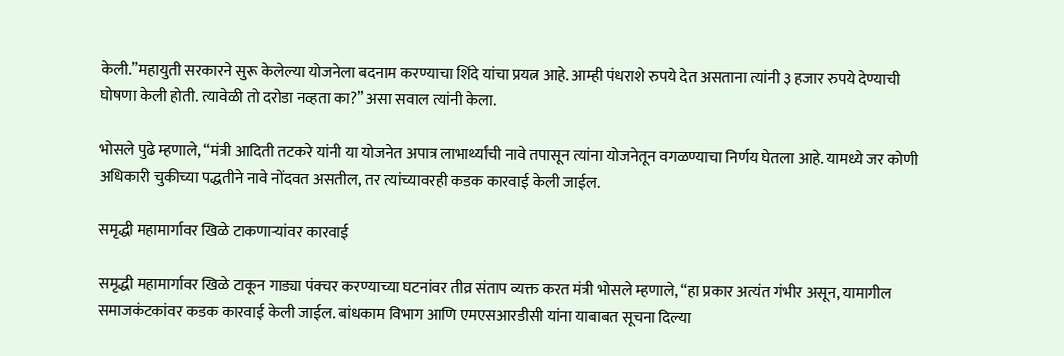केली.”महायुती सरकारने सुरू केलेल्या योजनेला बदनाम करण्याचा शिंदे यांचा प्रयत्न आहे. आम्ही पंधराशे रुपये देत असताना त्यांनी ३ हजार रुपये देण्याची घोषणा केली होती. त्यावेळी तो दरोडा नव्हता का?” असा सवाल त्यांनी केला.

भोसले पुढे म्हणाले, “मंत्री आदिती तटकरे यांनी या योजनेत अपात्र लाभार्थ्यांची नावे तपासून त्यांना योजनेतून वगळण्याचा निर्णय घेतला आहे. यामध्ये जर कोणी अधिकारी चुकीच्या पद्धतीने नावे नोंदवत असतील, तर त्यांच्यावरही कडक कारवाई केली जाईल.

समृद्धी महामार्गावर खिळे टाकणाऱ्यांवर कारवाई

समृद्धी महामार्गावर खिळे टाकून गाड्या पंक्चर करण्याच्या घटनांवर तीव्र संताप व्यक्त करत मंत्री भोसले म्हणाले, “हा प्रकार अत्यंत गंभीर असून, यामागील समाजकंटकांवर कडक कारवाई केली जाईल. बांधकाम विभाग आणि एमएसआरडीसी यांना याबाबत सूचना दिल्या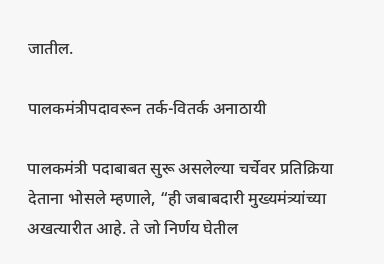जातील.

पालकमंत्रीपदावरून तर्क-वितर्क अनाठायी

पालकमंत्री पदाबाबत सुरू असलेल्या चर्चेवर प्रतिक्रिया देताना भोसले म्हणाले, “ही जबाबदारी मुख्यमंत्र्यांच्या अखत्यारीत आहे. ते जो निर्णय घेतील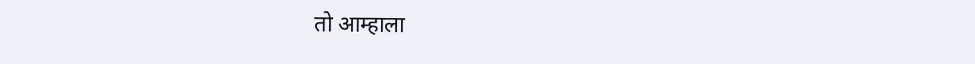तो आम्हाला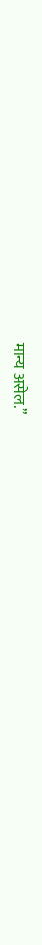मान्य असेल.”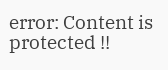error: Content is protected !!